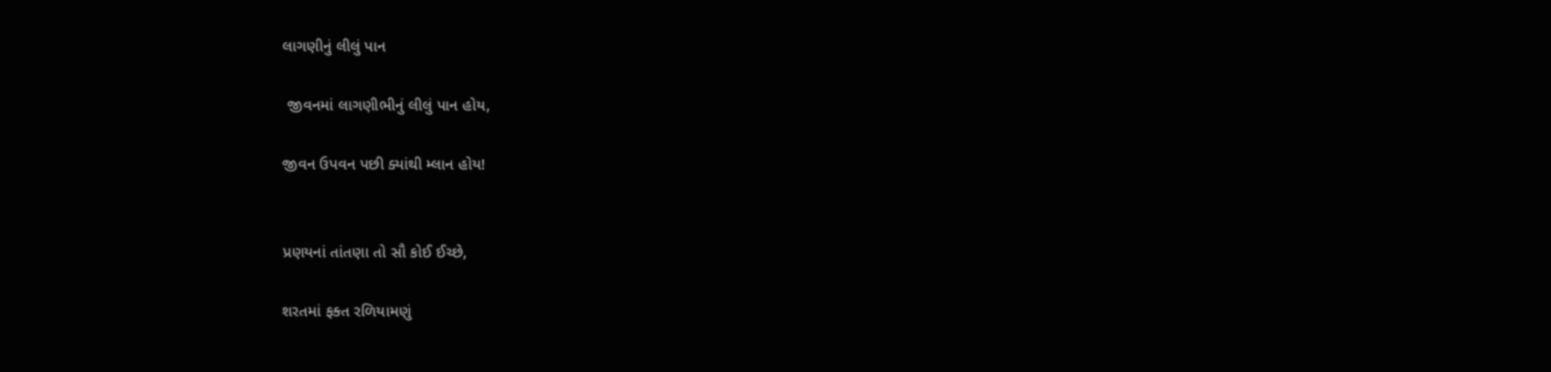લાગણીનું લીલું પાન

 જીવનમાં લાગણીભીનું લીલું પાન હોય,

જીવન ઉપવન પછી ક્યાંથી મ્લાન હોય!


પ્રણયનાં તાંતણા તો સૌ કોઈ ઈચ્છે,

શરતમાં ફક્ત રળિયામણું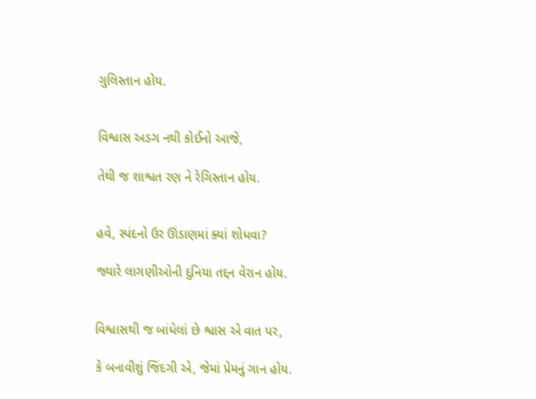ગુલિસ્તાન હોય.


વિશ્વાસ અડગ નથી કોઈનો આજે,

તેથી જ શાશ્વત રણ ને રેગિસ્તાન હોય.


હવે, સ્પંદનો ઉર ઊંડાણમાં ક્યાં શોધવા?

જ્યારે લાગણીઓની દુનિયા તદ્દન વેરાન હોય.


વિશ્વાસથી જ બાંધેલાં છે શ્વાસ એ વાત પર,

કે બનાવીશું જિંદગી એ, જેમાં પ્રેમનું ગાન હોય.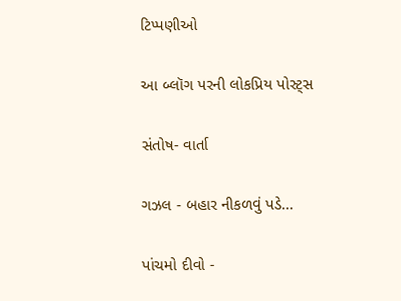ટિપ્પણીઓ

આ બ્લૉગ પરની લોકપ્રિય પોસ્ટ્સ

સંતોષ- વાર્તા

ગઝલ - બહાર નીકળવું પડે...

પાંચમો દીવો -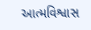આત્મવિશ્વાસ